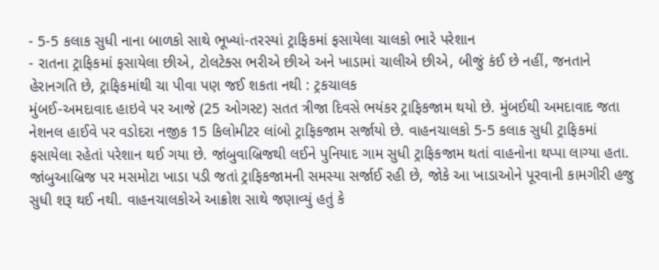- 5-5 કલાક સુધી નાના બાળકો સાથે ભૂખ્યાં-તરસ્યાં ટ્રાફિકમાં ફસાયેલા ચાલકો ભારે પરેશાન
- રાતના ટ્રાફિકમાં ફસાયેલા છીએ, ટોલટેક્સ ભરીએ છીએ અને ખાડામાં ચાલીએ છીએ, બીજું કંઈ છે નહીં, જનતાને હેરાનગતિ છે, ટ્રાફિકમાંથી ચા પીવા પણ જઈ શકતા નથી : ટ્રકચાલક
મુંબઈ-અમદાવાદ હાઇવે પર આજે (25 ઓગસ્ટ) સતત ત્રીજા દિવસે ભયંકર ટ્રાફિકજામ થયો છે. મુંબઈથી અમદાવાદ જતા નેશનલ હાઈવે પર વડોદરા નજીક 15 કિલોમીટર લાંબો ટ્રાફિકજામ સર્જાયો છે. વાહનચાલકો 5-5 કલાક સુધી ટ્રાફિકમાં ફસાયેલા રહેતાં પરેશાન થઈ ગયા છે. જાંબુવાબ્રિજથી લઈને પુનિયાદ ગામ સુધી ટ્રાફિકજામ થતાં વાહનોના થપ્પા લાગ્યા હતા. જાંબુઆબ્રિજ પર મસમોટા ખાડા પડી જતાં ટ્રાફિકજામની સમસ્યા સર્જાઈ રહી છે, જોકે આ ખાડાઓને પૂરવાની કામગીરી હજુ સુધી શરૂ થઈ નથી. વાહનચાલકોએ આક્રોશ સાથે જણાવ્યું હતું કે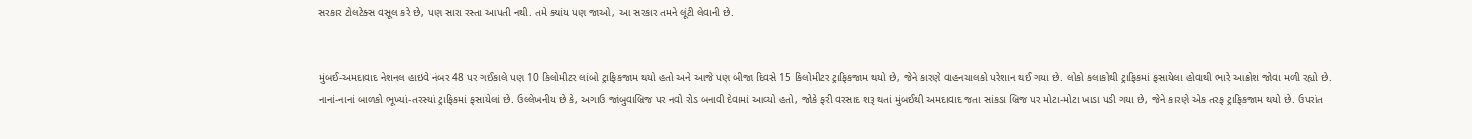સરકાર ટોલટેક્સ વસૂલ કરે છે, પણ સારા રસ્તા આપતી નથી. તમે ક્યાંય પણ જાઓ, આ સરકાર તમને લૂંટી લેવાની છે.


મુંબઈ-અમદાવાદ નેશનલ હાઇવે નંબર 48 પર ગઈકાલે પણ 10 કિલોમીટર લાંબો ટ્રાફિકજામ થયો હતો અને આજે પણ બીજા દિવસે 15 કિલોમીટર ટ્રાફિકજામ થયો છે, જેને કારણે વાહનચાલકો પરેશાન થઈ ગયા છે. લોકો કલાકોથી ટ્રાફિકમાં ફસાયેલા હોવાથી ભારે આક્રોશ જોવા મળી રહ્યો છે. નાનાં-નાનાં બાળકો ભૂખ્યાં-તરસ્યાં ટ્રાફિકમાં ફસાયેલાં છે. ઉલ્લેખનીય છે કે, અગાઉ જાંબુવાબ્રિજ પર નવો રોડ બનાવી દેવામાં આવ્યો હતો, જોકે ફરી વરસાદ શરૂ થતાં મુંબઈથી અમદાવાદ જતા સાંકડા બ્રિજ પર મોટા-મોટા ખાડા પડી ગયા છે, જેને કારણે એક તરફ ટ્રાફિકજામ થયો છે. ઉપરાંત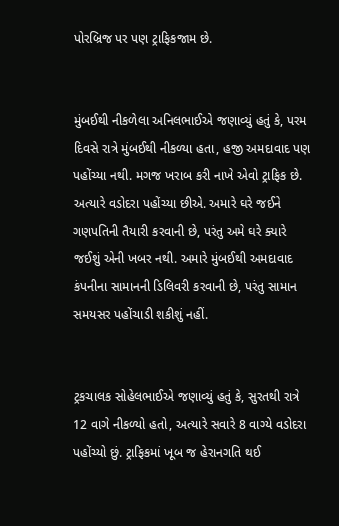પોરબ્રિજ પર પણ ટ્રાફિકજામ છે.


મુંબઈથી નીકળેલા અનિલભાઈએ જણાવ્યું હતું કે, પરમ દિવસે રાત્રે મુંબઈથી નીકળ્યા હતા, હજી અમદાવાદ પણ પહોંચ્યા નથી. મગજ ખરાબ કરી નાખે એવો ટ્રાફિક છે. અત્યારે વડોદરા પહોંચ્યા છીએ. અમારે ઘરે જઈને ગણપતિની તૈયારી કરવાની છે, પરંતુ અમે ઘરે ક્યારે જઈશું એની ખબર નથી. અમારે મુંબઈથી અમદાવાદ કંપનીના સામાનની ડિલિવરી કરવાની છે, પરંતુ સામાન સમયસર પહોંચાડી શકીશું નહીં.


ટ્રકચાલક સોહેલભાઈએ જણાવ્યું હતું કે, સુરતથી રાત્રે 12 વાગે નીકળ્યો હતો, અત્યારે સવારે 8 વાગ્યે વડોદરા પહોંચ્યો છું. ટ્રાફિકમાં ખૂબ જ હેરાનગતિ થઈ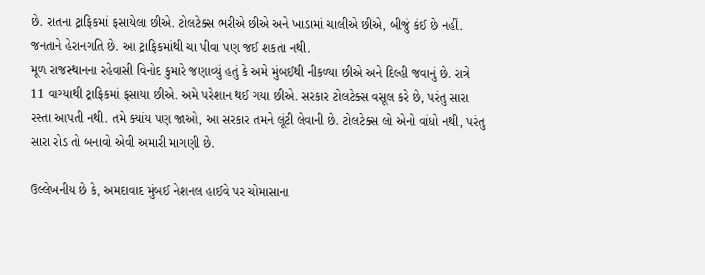છે. રાતના ટ્રાફિકમાં ફસાયેલા છીએ. ટોલટેક્સ ભરીએ છીએ અને ખાડામાં ચાલીએ છીએ, બીજું કંઈ છે નહીં. જનતાને હેરાનગતિ છે. આ ટ્રાફિકમાંથી ચા પીવા પણ જઈ શકતા નથી.
મૂળ રાજસ્થાનના રહેવાસી વિનોદ કુમારે જણાવ્યું હતું કે અમે મુંબઈથી નીકળ્યા છીએ અને દિલ્હી જવાનું છે. રાત્રે 11 વાગ્યાથી ટ્રાફિકમાં ફસાયા છીએ. અમે પરેશાન થઈ ગયા છીએ. સરકાર ટોલટેક્સ વસૂલ કરે છે, પરંતુ સારા રસ્તા આપતી નથી. તમે ક્યાંય પણ જાઓ, આ સરકાર તમને લૂંટી લેવાની છે. ટોલટેક્સ લો એનો વાંધો નથી, પરંતુ સારા રોડ તો બનાવો એવી અમારી માગણી છે.

ઉલ્લેખનીય છે કે, અમદાવાદ મુંબઈ નેશનલ હાઈવે પર ચોમાસાના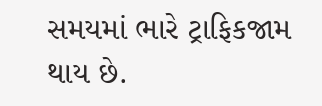સમયમાં ભારે ટ્રાફિકજામ થાય છે.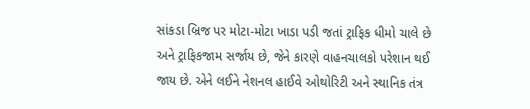સાંકડા બ્રિજ પર મોટા-મોટા ખાડા પડી જતાં ટ્રાફિક ધીમો ચાલે છે અને ટ્રાફિકજામ સર્જાય છે, જેને કારણે વાહનચાલકો પરેશાન થઈ જાય છે. એને લઈને નેશનલ હાઈવે ઓથોરિટી અને સ્થાનિક તંત્ર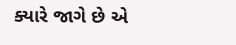ક્યારે જાગે છે એ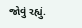જોવું રહ્યું.